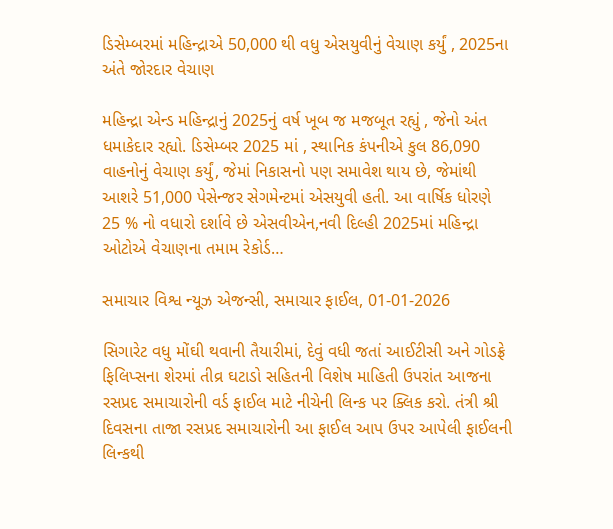ડિસેમ્બરમાં મહિન્દ્રાએ 50,000 થી વધુ એસયુવીનું વેચાણ કર્યું , 2025ના અંતે જોરદાર વેચાણ

મહિન્દ્રા એન્ડ મહિન્દ્રાનું 2025નું વર્ષ ખૂબ જ મજબૂત રહ્યું , જેનો અંત ધમાકેદાર રહ્યો. ડિસેમ્બર 2025 માં , સ્થાનિક કંપનીએ કુલ 86,090 વાહનોનું વેચાણ કર્યું, જેમાં નિકાસનો પણ સમાવેશ થાય છે, જેમાંથી આશરે 51,000 પેસેન્જર સેગમેન્ટમાં એસયુવી હતી. આ વાર્ષિક ધોરણે 25 % નો વધારો દર્શાવે છે એસવીએન,નવી દિલ્હી 2025માં મહિન્દ્રા ઓટોએ વેચાણના તમામ રેકોર્ડ…

સમાચાર વિશ્વ ન્યૂઝ એજન્સી, સમાચાર ફાઈલ, 01-01-2026

સિગારેટ વધુ મોંઘી થવાની તૈયારીમાં, દેવું વધી જતાં આઈટીસી અને ગોડફ્રે ફિલિપ્સના શેરમાં તીવ્ર ઘટાડો સહિતની વિશેષ માહિતી ઉપરાંત આજના રસપ્રદ સમાચારોની વર્ડ ફાઈલ માટે નીચેની લિન્ક પર ક્લિક કરો. તંત્રી શ્રી દિવસના તાજા રસપ્રદ સમાચારોની આ ફાઈલ આપ ઉપર આપેલી ફાઈલની લિન્કથી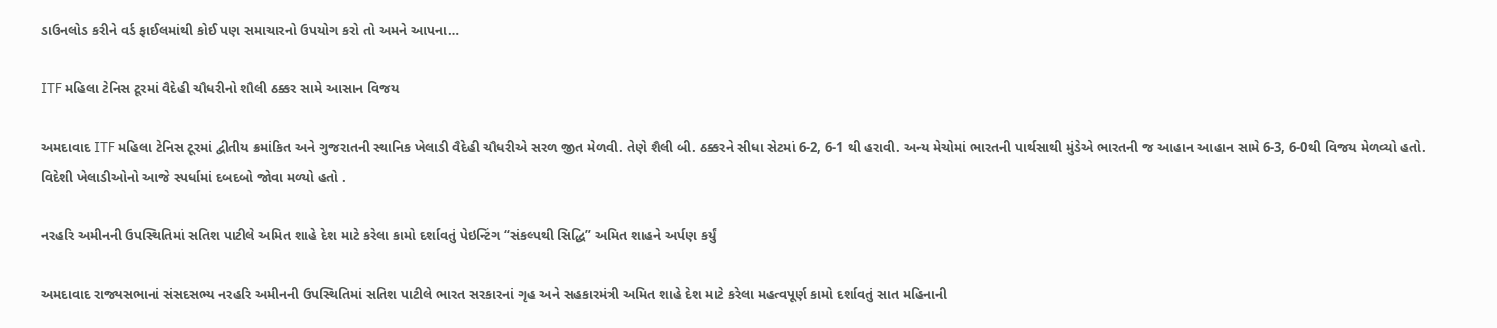ડાઉનલોડ કરીને વર્ડ ફાઈલમાંથી કોઈ પણ સમાચારનો ઉપયોગ કરો તો અમને આપના…

ITF મહિલા ટેનિસ ટૂરમાં વૈદેહી ચૌધરીનો શૌલી ઠક્કર સામે આસાન વિજય

અમદાવાદ ITF મહિલા ટેનિસ ટૂરમાં દ્વીતીય ક્રમાંકિત અને ગુજરાતની સ્થાનિક ખેલાડી વૈદેહી ચૌધરીએ સરળ જીત મેળવી. તેણે શૈલી બી. ઠક્કરને સીધા સેટમાં 6-2, 6-1 થી હરાવી. અન્ય મેચોમાં ભારતની પાર્થસાથી મુંડેએ ભારતની જ આહાન આહાન સામે 6-3, 6-0થી વિજય મેળવ્યો હતો. વિદેશી ખેલાડીઓનો આજે સ્પર્ધામાં દબદબો જોવા મળ્યો હતો .

નરહરિ અમીનની ઉપસ્થિતિમાં સતિશ પાટીલે અમિત શાહે દેશ માટે કરેલા કામો દર્શાવતું પેઇન્ટિંગ “સંકલ્પથી સિદ્ધિ” અમિત શાહને અર્પણ કર્યું

અમદાવાદ રાજ્યસભાનાં સંસદસભ્ય નરહરિ અમીનની ઉપસ્થિતિમાં સતિશ પાટીલે ભારત સરકારનાં ગૃહ અને સહકારમંત્રી અમિત શાહે દેશ માટે કરેલા મહત્વપૂર્ણ કામો દર્શાવતું સાત મહિનાની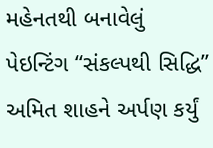મહેનતથી બનાવેલું પેઇન્ટિંગ “સંકલ્પથી સિદ્ધિ” અમિત શાહને અર્પણ કર્યું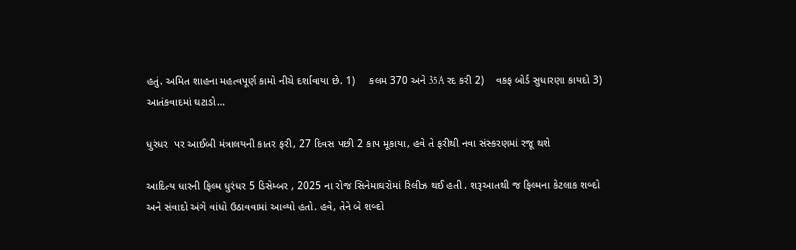હતું. અમિત શાહના મહત્વપૂર્ણ કામો નીચે દર્શાવાયા છે. 1)     કલમ 370 અને 35A રદ કરી 2)    વકફ બોર્ડ સુધારણા કાયદો 3)    આતંકવાદમાં ઘટાડો…

ધુરંધર  પર આઈબી મંત્રાલયની કાતર ફરી, 27 દિવસ પછી 2 કાપ મૂકાયા, હવે તે ફરીથી નવા સંસ્કરણમાં રજૂ થશે

આદિત્ય ધારની ફિલ્મ ધુરંધર 5 ડિસેમ્બર , 2025 ના રોજ સિનેમાઘરોમાં રિલીઝ થઈ હતી . શરૂઆતથી જ ફિલ્મના કેટલાક શબ્દો અને સંવાદો અંગે વાંધો ઉઠાવવામાં આવ્યો હતો. હવે, તેને બે શબ્દો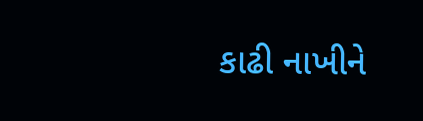કાઢી નાખીને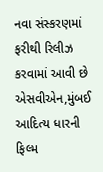નવા સંસ્કરણમાં ફરીથી રિલીઝ કરવામાં આવી છે એસવીએન,મુંબઈ આદિત્ય ધારની ફિલ્મ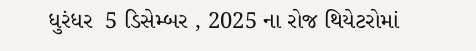ધુરંધર  5 ડિસેમ્બર , 2025 ના રોજ થિયેટરોમાં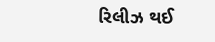રિલીઝ થઈ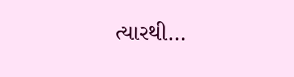ત્યારથી…